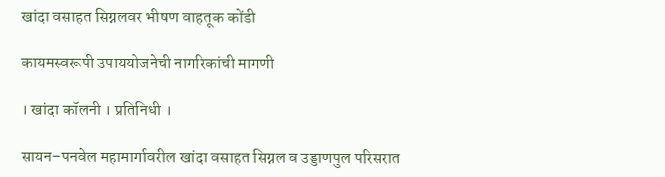खांदा वसाहत सिग्नलवर भीषण वाहतूक कोंडी

कायमस्वरूपी उपाययोजनेची नागरिकांची मागणी

। खांदा कॉलनी । प्रतिनिधी ।

सायन–पनवेल महामार्गावरील खांदा वसाहत सिग्नल व उड्डाणपुल परिसरात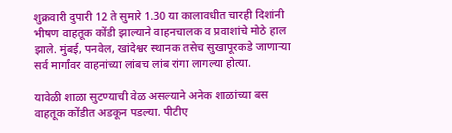शुक्रवारी दुपारी 12 ते सुमारे 1.30 या कालावधीत चारही दिशांनी भीषण वाहतूक कोंडी झाल्याने वाहनचालक व प्रवाशांचे मोठे हाल झाले. मुंबई, पनवेल, खांदेश्वर स्थानक तसेच सुखापूरकडे जाणाऱ्या सर्व मार्गांवर वाहनांच्या लांबच लांब रांगा लागल्या होत्या.

यावेळी शाळा सुटण्याची वेळ असल्याने अनेक शाळांच्या बस वाहतूक कोंडीत अडकून पडल्या. पीटीए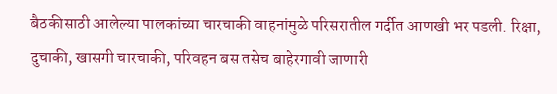बैठकीसाठी आलेल्या पालकांच्या चारचाकी वाहनांमुळे परिसरातील गर्दीत आणखी भर पडली. रिक्षा, दुचाकी, खासगी चारचाकी, परिवहन बस तसेच बाहेरगावी जाणारी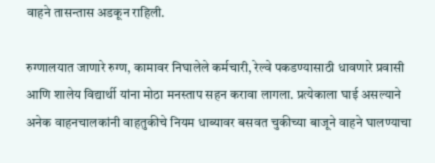वाहने तासन्तास अडकून राहिली.

रुग्णालयात जाणारे रुग्ण, कामावर निघालेले कर्मचारी, रेल्वे पकडण्यासाठी धावणारे प्रवासी आणि शालेय विद्यार्थी यांना मोठा मनस्ताप सहन करावा लागला. प्रत्येकाला घाई असल्याने अनेक वाहनचालकांनी वाहतुकीचे नियम धाब्यावर बसवत चुकीच्या बाजूने वाहने घालण्याचा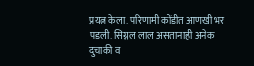प्रयत्न केला. परिणामी कोंडीत आणखी भर पडली. सिग्नल लाल असतानाही अनेक दुचाकी व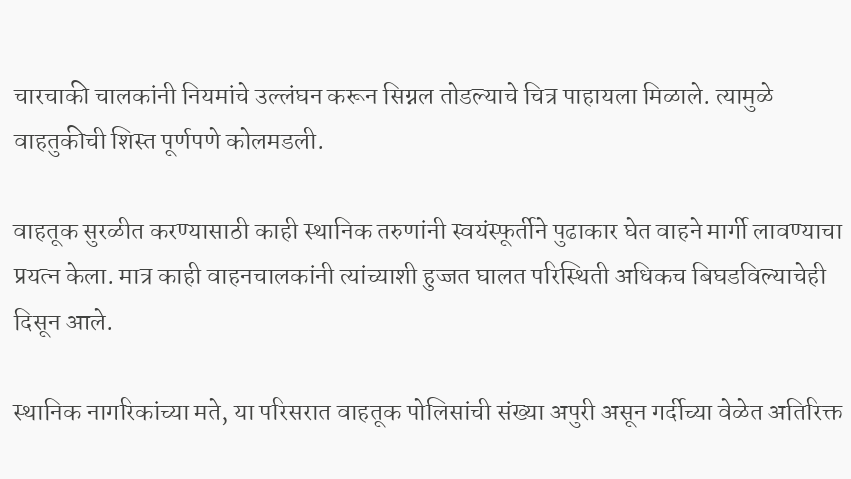चारचाकी चालकांनी नियमांचे उल्लंघन करून सिग्नल तोडल्याचे चित्र पाहायला मिळाले. त्यामुळे वाहतुकीची शिस्त पूर्णपणे कोलमडली.

वाहतूक सुरळीत करण्यासाठी काही स्थानिक तरुणांनी स्वयंस्फूर्तीने पुढाकार घेत वाहने मार्गी लावण्याचा प्रयत्न केला. मात्र काही वाहनचालकांनी त्यांच्याशी हुज्जत घालत परिस्थिती अधिकच बिघडविल्याचेही दिसून आले.

स्थानिक नागरिकांच्या मते, या परिसरात वाहतूक पोलिसांची संख्या अपुरी असून गर्दीच्या वेळेत अतिरिक्त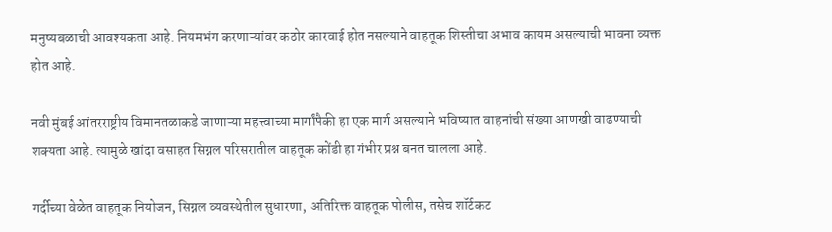मनुष्यबळाची आवश्यकता आहे. नियमभंग करणाऱ्यांवर कठोर कारवाई होत नसल्याने वाहतूक शिस्तीचा अभाव कायम असल्याची भावना व्यक्त होत आहे.

नवी मुंबई आंतरराष्ट्रीय विमानतळाकडे जाणाऱ्या महत्त्वाच्या मार्गांपैकी हा एक मार्ग असल्याने भविष्यात वाहनांची संख्या आणखी वाढण्याची शक्यता आहे. त्यामुळे खांदा वसाहत सिग्नल परिसरातील वाहतूक कोंडी हा गंभीर प्रश्न बनत चालला आहे.

गर्दीच्या वेळेत वाहतूक नियोजन, सिग्नल व्यवस्थेतील सुधारणा, अतिरिक्त वाहतूक पोलीस, तसेच शॉर्टकट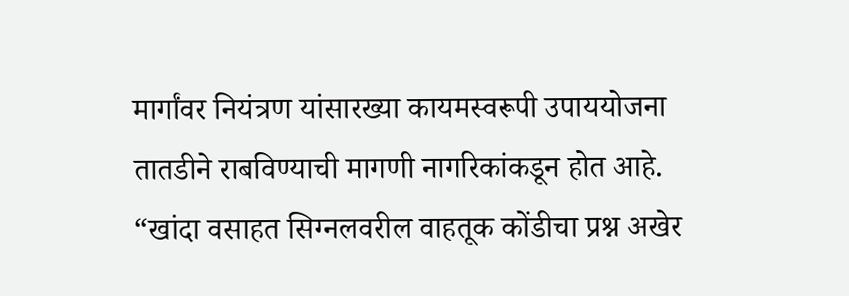मार्गांवर नियंत्रण यांसारख्या कायमस्वरूपी उपाययोजना तातडीने राबविण्याची मागणी नागरिकांकडून होत आहे. “खांदा वसाहत सिग्नलवरील वाहतूक कोंडीचा प्रश्न अखेर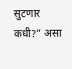सुटणार कधी?” असा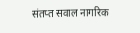संतप्त सवाल नागरिक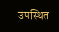उपस्थित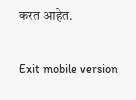करत आहेत.

Exit mobile version